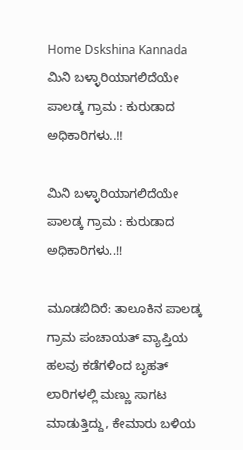Home Dskshina Kannada ಮಿನಿ ಬಳ್ಳಾರಿಯಾಗಲಿದೆಯೇ ಪಾಲಡ್ಕ ಗ್ರಾಮ : ಕುರುಡಾದ ಅಧಿಕಾರಿಗಳು..!!

ಮಿನಿ ಬಳ್ಳಾರಿಯಾಗಲಿದೆಯೇ ಪಾಲಡ್ಕ ಗ್ರಾಮ : ಕುರುಡಾದ ಅಧಿಕಾರಿಗಳು..!!

ಮೂಡಬಿದಿರೆ: ತಾಲೂಕಿನ ಪಾಲಡ್ಕ ಗ್ರಾಮ ಪಂಚಾಯತ್ ವ್ಯಾಪ್ತಿಯ ಹಲವು ಕಡೆಗಳಿಂದ ಬೃಹತ್ ಲಾರಿಗಳಲ್ಲಿ ಮಣ್ಣು ಸಾಗಟ ಮಾಡುತ್ತಿದ್ದು, ಕೇಮಾರು ಬಳಿಯ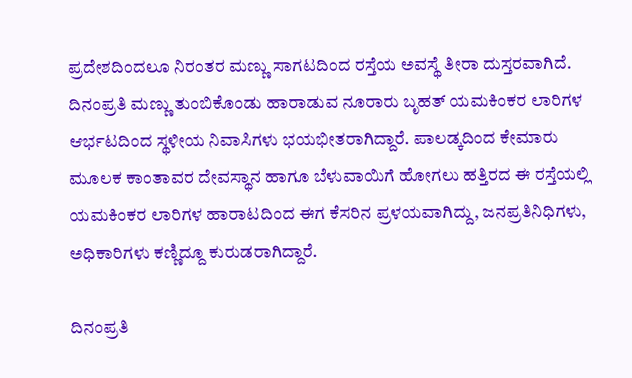ಪ್ರದೇಶದಿಂದಲೂ ನಿರಂತರ ಮಣ್ಣು ಸಾಗಟದಿಂದ ರಸ್ತೆಯ ಅವಸ್ಥೆ ತೀರಾ ದುಸ್ತರವಾಗಿದೆ. ದಿನಂಪ್ರತಿ ಮಣ್ಣು ತುಂಬಿಕೊಂಡು ಹಾರಾಡುವ ನೂರಾರು ಬೃಹತ್ ಯಮಕಿಂಕರ ಲಾರಿಗಳ ಆರ್ಭಟದಿಂದ ಸ್ಥಳೀಯ ನಿವಾಸಿಗಳು ಭಯಭೀತರಾಗಿದ್ದಾರೆ. ಪಾಲಡ್ಕದಿಂದ ಕೇಮಾರು ಮೂಲಕ ಕಾಂತಾವರ ದೇವಸ್ಥಾನ ಹಾಗೂ ಬೆಳುವಾಯಿಗೆ ಹೋಗಲು ಹತ್ತಿರದ ಈ ರಸ್ತೆಯಲ್ಲಿ ಯಮಕಿಂಕರ ಲಾರಿಗಳ ಹಾರಾಟದಿಂದ ಈಗ ಕೆಸರಿನ ಪ್ರಳಯವಾಗಿದ್ದು, ಜನಪ್ರತಿನಿಧಿಗಳು, ಅಧಿಕಾರಿಗಳು ಕಣ್ಣಿದ್ದೂ ಕುರುಡರಾಗಿದ್ದಾರೆ.

ದಿನಂಪ್ರತಿ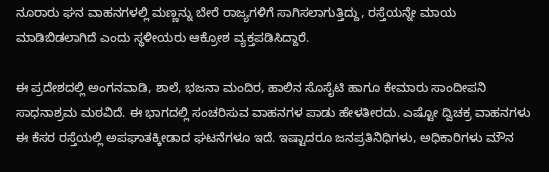ನೂರಾರು ಘನ ವಾಹನಗಳಲ್ಲಿ ಮಣ್ಣನ್ನು ಬೇರೆ ರಾಜ್ಯಗಳಿಗೆ ಸಾಗಿಸಲಾಗುತ್ತಿದ್ದು, ರಸ್ತೆಯನ್ನೇ ಮಾಯ ಮಾಡಿಬಿಡಲಾಗಿದೆ ಎಂದು ಸ್ಥಳೀಯರು ಆಕ್ರೋಶ ವ್ಯಕ್ತಪಡಿಸಿದ್ದಾರೆ.

ಈ ಪ್ರದೇಶದಲ್ಲಿ ಅಂಗನವಾಡಿ, ಶಾಲೆ, ಭಜನಾ ಮಂದಿರ, ಹಾಲಿನ ಸೊಸೈಟಿ ಹಾಗೂ ಕೇಮಾರು ಸಾಂದೀಪನಿ ಸಾಧನಾಶ್ರಮ ಮಠವಿದೆ. ಈ ಭಾಗದಲ್ಲಿ ಸಂಚರಿಸುವ ವಾಹನಗಳ ಪಾಡು ಹೇಳತೀರದು. ಎಷ್ಟೋ ದ್ವಿಚಕ್ರ ವಾಹನಗಳು ಈ ಕೆಸರ ರಸ್ತೆಯಲ್ಲಿ ಅಪಘಾತಕ್ಕೀಡಾದ ಘಟನೆಗಳೂ ಇದೆ. ಇಷ್ಟಾದರೂ ಜನಪ್ರತಿನಿಧಿಗಳು, ಅಧಿಕಾರಿಗಳು ಮೌನ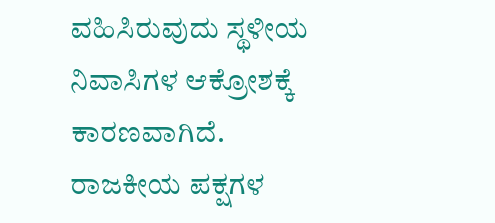ವಹಿಸಿರುವುದು ಸ್ಥಳೀಯ ನಿವಾಸಿಗಳ ಆಕ್ರೋಶಕ್ಕೆ ಕಾರಣವಾಗಿದೆ. ರಾಜಕೀಯ ಪಕ್ಷಗಳ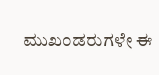ಮುಖಂಡರುಗಳೇ ಈ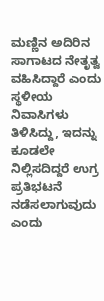ಮಣ್ಣಿನ ಅದಿರಿನ ಸಾಗಾಟದ ನೇತೃತ್ವ ವಹಿಸಿದ್ದಾರೆ ಎಂದು ಸ್ಥಳೀಯ ನಿವಾಸಿಗಳು ತಿಳಿಸಿದ್ದು, ಇದನ್ನು ಕೂಡಲೇ ನಿಲ್ಲಿಸದಿದ್ದರೆ ಉಗ್ರ ಪ್ರತಿಭಟನೆ ನಡೆಸಲಾಗುವುದು ಎಂದು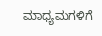ಮಾಧ್ಯಮಗಳಿಗೆ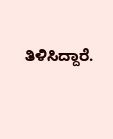ತಿಳಿಸಿದ್ದಾರೆ.